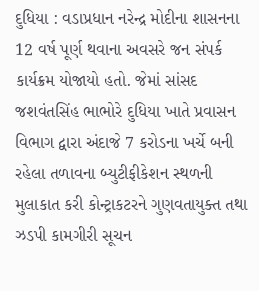દુધિયા : વડાપ્રધાન નરેન્દ્ર મોદીના શાસનના 12 વર્ષ પૂર્ણ થવાના અવસરે જન સંપર્ક કાર્યક્રમ યોજાયો હતો. જેમાં સાંસદ જશવંતસિંહ ભાભોરે દુધિયા ખાતે પ્રવાસન વિભાગ દ્વારા અંદાજે 7 કરોડના ખર્ચે બની રહેલા તળાવના બ્યુટીફીકેશન સ્થળની મુલાકાત કરી કોન્ટ્રાકટરને ગુણવતાયુક્ત તથા ઝડપી કામગીરી સૂચન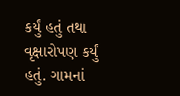કર્યું હતું તથા વૃક્ષારોપણ કર્યું હતું. ગામનાં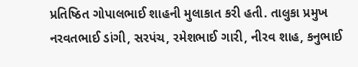પ્રતિષ્ઠિત ગોપાલભાઈ શાહની મુલાકાત કરી હતી. તાલુકા પ્રમુખ નરવતભાઈ ડાંગી, સરપંચ, રમેશભાઈ ગારી, નીરવ શાહ, કનુભાઈ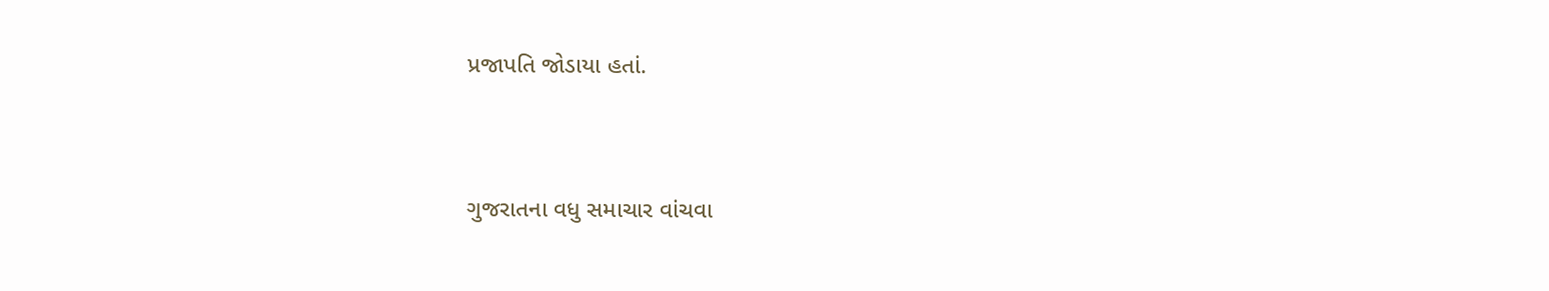પ્રજાપતિ જોડાયા હતાં.


ગુજરાતના વધુ સમાચાર વાંચવા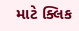માટે ક્લિક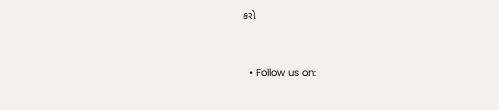કરો


  • Follow us on: